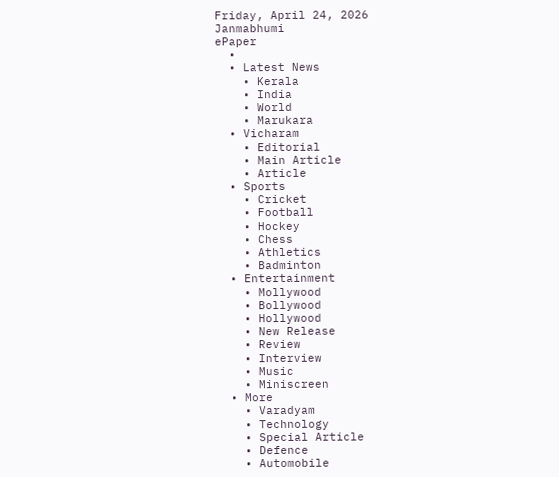Friday, April 24, 2026
Janmabhumi
ePaper
  •
  • Latest News
    • Kerala
    • India
    • World
    • Marukara
  • Vicharam
    • Editorial
    • Main Article
    • Article
  • Sports
    • Cricket
    • Football
    • Hockey
    • Chess
    • Athletics
    • Badminton
  • Entertainment
    • Mollywood
    • Bollywood
    • Hollywood
    • New Release
    • Review
    • Interview
    • Music
    • Miniscreen
  • More
    • Varadyam
    • Technology
    • Special Article
    • Defence
    • Automobile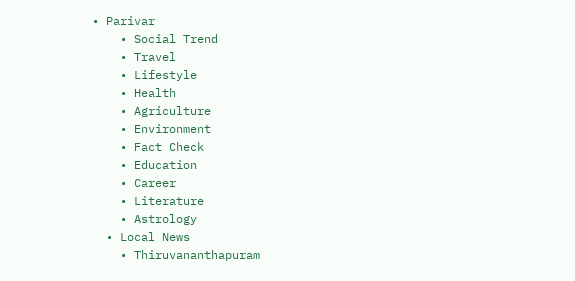• Parivar
    • Social Trend
    • Travel
    • Lifestyle
    • Health
    • Agriculture
    • Environment
    • Fact Check
    • Education
    • Career
    • Literature
    • Astrology
  • Local News
    • Thiruvananthapuram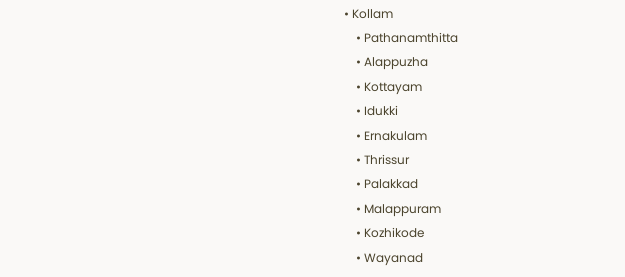• Kollam
    • Pathanamthitta
    • Alappuzha
    • Kottayam
    • Idukki
    • Ernakulam
    • Thrissur
    • Palakkad
    • Malappuram
    • Kozhikode
    • Wayanad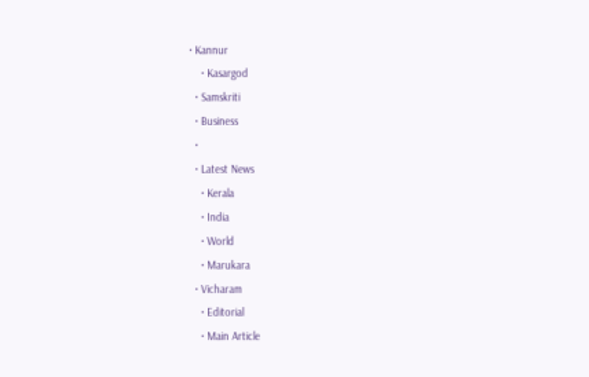• Kannur
    • Kasargod
  • Samskriti
  • Business
  •
  • Latest News
    • Kerala
    • India
    • World
    • Marukara
  • Vicharam
    • Editorial
    • Main Article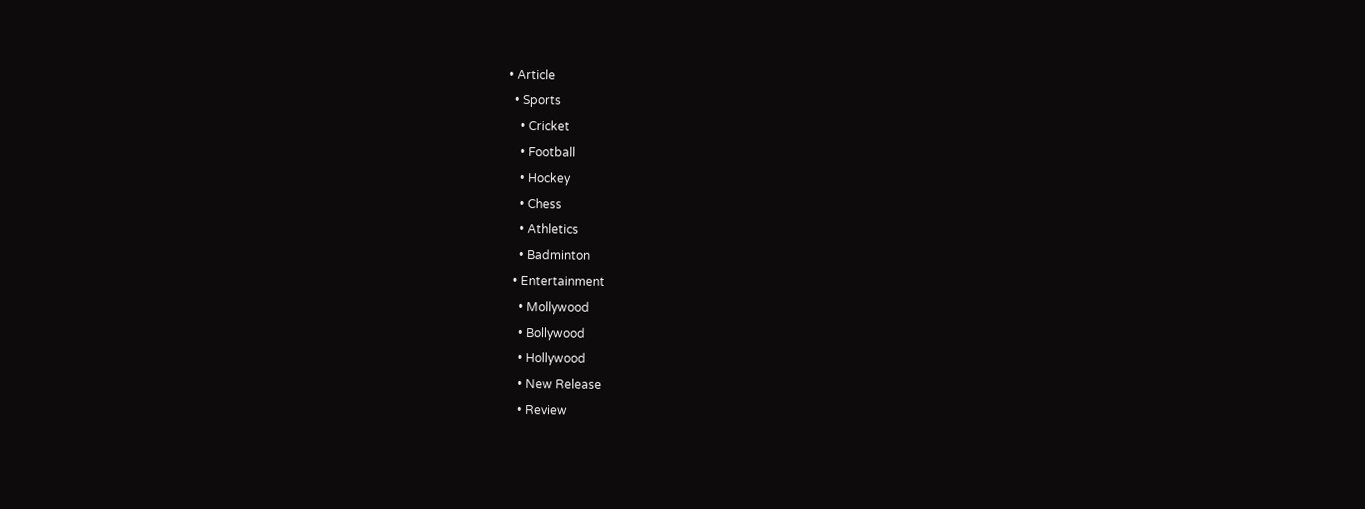• Article
  • Sports
    • Cricket
    • Football
    • Hockey
    • Chess
    • Athletics
    • Badminton
  • Entertainment
    • Mollywood
    • Bollywood
    • Hollywood
    • New Release
    • Review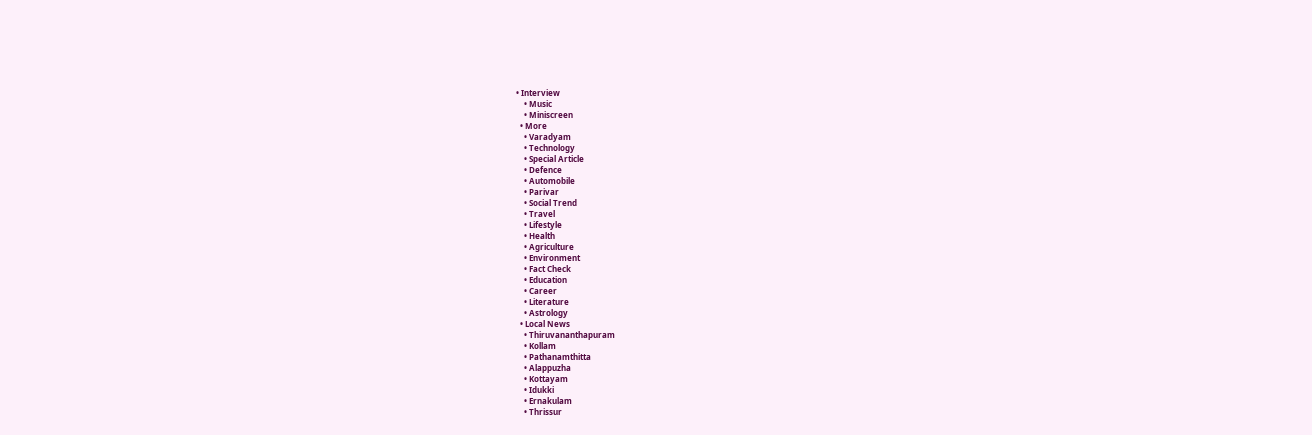• Interview
    • Music
    • Miniscreen
  • More
    • Varadyam
    • Technology
    • Special Article
    • Defence
    • Automobile
    • Parivar
    • Social Trend
    • Travel
    • Lifestyle
    • Health
    • Agriculture
    • Environment
    • Fact Check
    • Education
    • Career
    • Literature
    • Astrology
  • Local News
    • Thiruvananthapuram
    • Kollam
    • Pathanamthitta
    • Alappuzha
    • Kottayam
    • Idukki
    • Ernakulam
    • Thrissur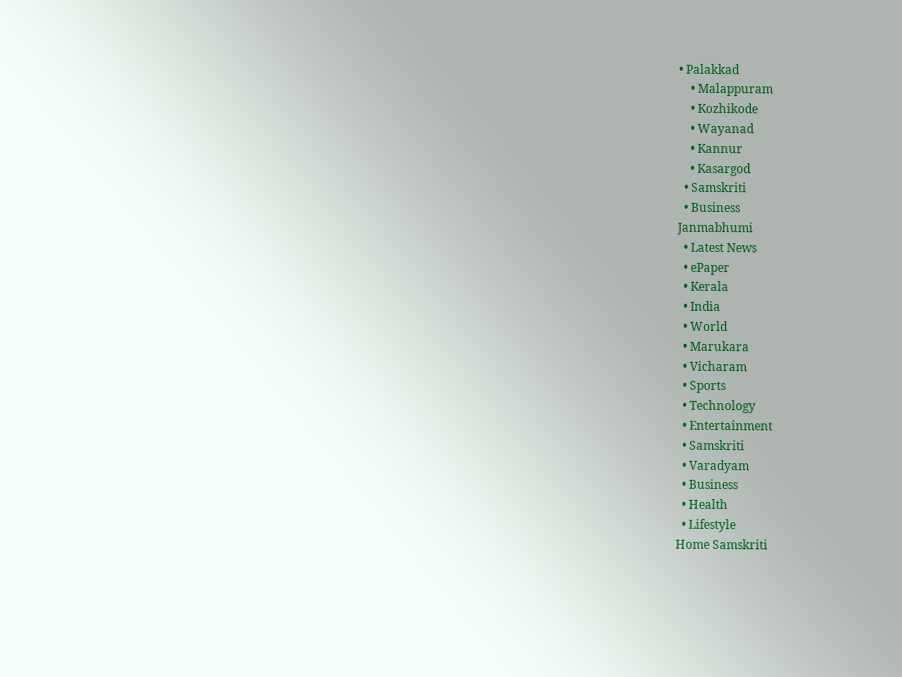• Palakkad
    • Malappuram
    • Kozhikode
    • Wayanad
    • Kannur
    • Kasargod
  • Samskriti
  • Business
Janmabhumi
  • Latest News
  • ePaper
  • Kerala
  • India
  • World
  • Marukara
  • Vicharam
  • Sports
  • Technology
  • Entertainment
  • Samskriti
  • Varadyam
  • Business
  • Health
  • Lifestyle
Home Samskriti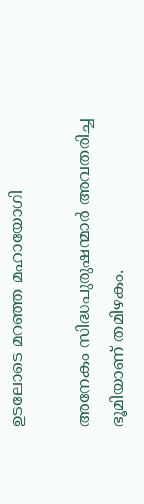ഉടലോടെ മറഞ്ഞ മഹായോഗി

അനേകം സിദ്ധപുരുഷന്മാര്‍ അവതരിച്ച ഭൂമിയാണ് തമിഴകം.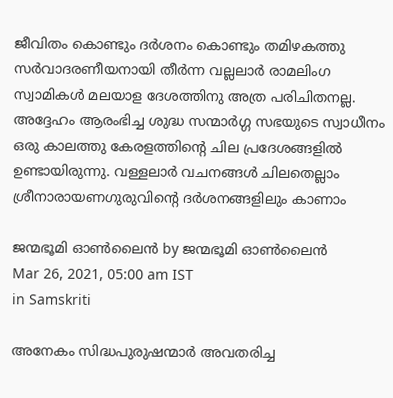ജീവിതം കൊണ്ടും ദര്‍ശനം കൊണ്ടും തമിഴകത്തു സര്‍വാദരണീയനായി തീര്‍ന്ന വല്ലലാര്‍ രാമലിംഗ സ്വാമികള്‍ മലയാള ദേശത്തിനു അത്ര പരിചിതനല്ല. അദ്ദേഹം ആരംഭിച്ച ശുദ്ധ സന്മാര്‍ഗ്ഗ സഭയുടെ സ്വാധീനം ഒരു കാലത്തു കേരളത്തിന്റെ ചില പ്രദേശങ്ങളില്‍ ഉണ്ടായിരുന്നു. വള്ളലാര്‍ വചനങ്ങള്‍ ചിലതെല്ലാം ശ്രീനാരായണഗുരുവിന്റെ ദര്‍ശനങ്ങളിലും കാണാം

ജന്മഭൂമി ഓണ്‍ലൈന്‍ by ജന്മഭൂമി ഓണ്‍ലൈന്‍
Mar 26, 2021, 05:00 am IST
in Samskriti

അനേകം സിദ്ധപുരുഷന്മാര്‍ അവതരിച്ച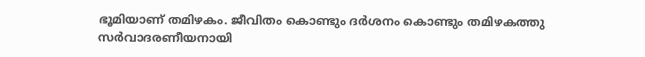ഭൂമിയാണ് തമിഴകം. ജീവിതം കൊണ്ടും ദര്‍ശനം കൊണ്ടും തമിഴകത്തു സര്‍വാദരണീയനായി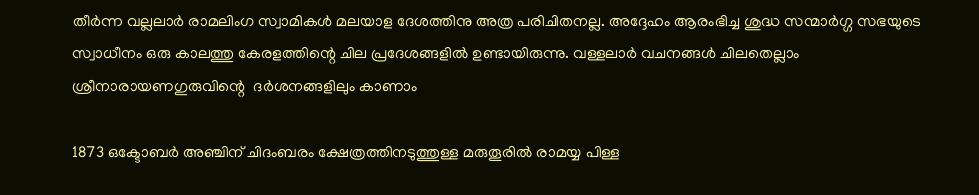തീര്‍ന്ന വല്ലലാര്‍ രാമലിംഗ സ്വാമികള്‍ മലയാള ദേശത്തിനു അത്ര പരിചിതനല്ല. അദ്ദേഹം ആരംഭിച്ച ശുദ്ധ സന്മാര്‍ഗ്ഗ സഭയുടെ സ്വാധീനം ഒരു കാലത്തു കേരളത്തിന്റെ ചില പ്രദേശങ്ങളില്‍ ഉണ്ടായിരുന്നു. വള്ളലാര്‍ വചനങ്ങള്‍ ചിലതെല്ലാം ശ്രീനാരായണഗുരുവിന്റെ  ദര്‍ശനങ്ങളിലും കാണാം

1873 ഒക്ടോബര്‍ അഞ്ചിന് ചിദംബരം ക്ഷേത്രത്തിനടുത്തുള്ള മരുതൂരില്‍ രാമയ്യ പിള്ള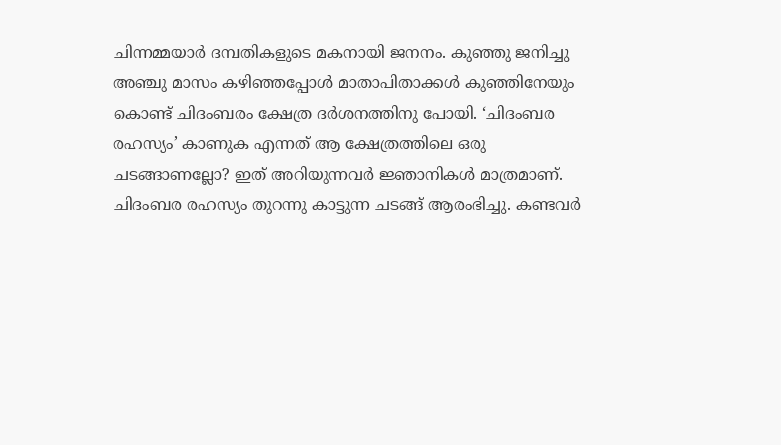ചിന്നമ്മയാര്‍ ദമ്പതികളുടെ മകനായി ജനനം. കുഞ്ഞു ജനിച്ചു അഞ്ചു മാസം കഴിഞ്ഞപ്പോള്‍ മാതാപിതാക്കള്‍ കുഞ്ഞിനേയും കൊണ്ട് ചിദംബരം ക്ഷേത്ര ദര്‍ശനത്തിനു പോയി. ‘ചിദംബര രഹസ്യം’ കാണുക എന്നത് ആ ക്ഷേത്രത്തിലെ ഒരു ചടങ്ങാണല്ലോ? ഇത് അറിയുന്നവര്‍ ജ്ഞാനികള്‍ മാത്രമാണ്. ചിദംബര രഹസ്യം തുറന്നു കാട്ടുന്ന ചടങ്ങ് ആരംഭിച്ചു. കണ്ടവര്‍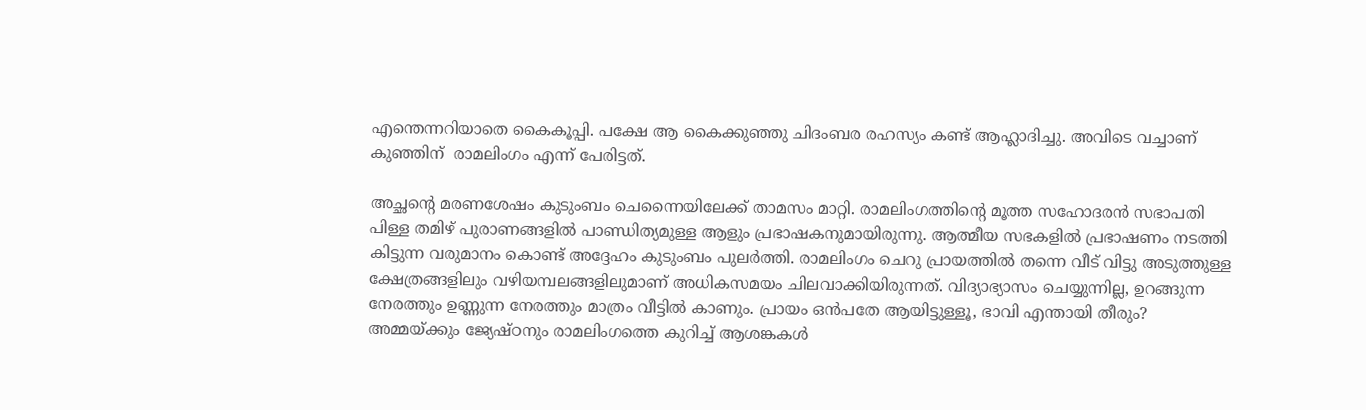എന്തെന്നറിയാതെ കൈകൂപ്പി. പക്ഷേ ആ കൈക്കുഞ്ഞു ചിദംബര രഹസ്യം കണ്ട് ആഹ്ലാദിച്ചു. അവിടെ വച്ചാണ് കുഞ്ഞിന്  രാമലിംഗം എന്ന് പേരിട്ടത്.

അച്ഛന്റെ മരണശേഷം കുടുംബം ചെന്നൈയിലേക്ക് താമസം മാറ്റി. രാമലിംഗത്തിന്റെ മൂത്ത സഹോദരന്‍ സഭാപതി പിള്ള തമിഴ് പുരാണങ്ങളില്‍ പാണ്ഡിത്യമുള്ള ആളും പ്രഭാഷകനുമായിരുന്നു. ആത്മീയ സഭകളില്‍ പ്രഭാഷണം നടത്തി കിട്ടുന്ന വരുമാനം കൊണ്ട് അദ്ദേഹം കുടുംബം പുലര്‍ത്തി. രാമലിംഗം ചെറു പ്രായത്തില്‍ തന്നെ വീട് വിട്ടു അടുത്തുള്ള ക്ഷേത്രങ്ങളിലും വഴിയമ്പലങ്ങളിലുമാണ് അധികസമയം ചിലവാക്കിയിരുന്നത്. വിദ്യാഭ്യാസം ചെയ്യുന്നില്ല, ഉറങ്ങുന്ന നേരത്തും ഉണ്ണുന്ന നേരത്തും മാത്രം വീട്ടില്‍ കാണും. പ്രായം ഒന്‍പതേ ആയിട്ടുള്ളൂ, ഭാവി എന്തായി തീരും?  അമ്മയ്‌ക്കും ജ്യേഷ്ഠനും രാമലിംഗത്തെ കുറിച്ച് ആശങ്കകള്‍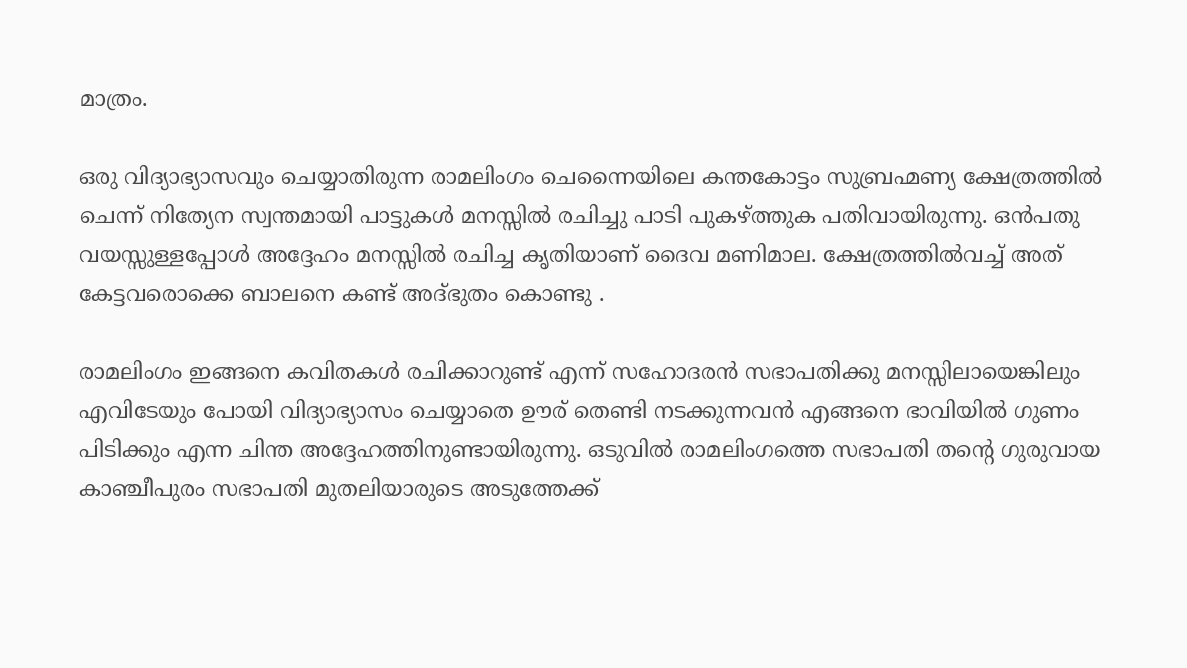മാത്രം.

ഒരു വിദ്യാഭ്യാസവും ചെയ്യാതിരുന്ന രാമലിംഗം ചെന്നൈയിലെ കന്തകോട്ടം സുബ്രഹ്മണ്യ ക്ഷേത്രത്തില്‍ ചെന്ന് നിത്യേന സ്വന്തമായി പാട്ടുകള്‍ മനസ്സില്‍ രചിച്ചു പാടി പുകഴ്‌ത്തുക പതിവായിരുന്നു. ഒന്‍പതു വയസ്സുള്ളപ്പോള്‍ അദ്ദേഹം മനസ്സില്‍ രചിച്ച കൃതിയാണ് ദൈവ മണിമാല. ക്ഷേത്രത്തില്‍വച്ച് അത് കേട്ടവരൊക്കെ ബാലനെ കണ്ട് അദ്ഭുതം കൊണ്ടു .

രാമലിംഗം ഇങ്ങനെ കവിതകള്‍ രചിക്കാറുണ്ട് എന്ന് സഹോദരന്‍ സഭാപതിക്കു മനസ്സിലായെങ്കിലും എവിടേയും പോയി വിദ്യാഭ്യാസം ചെയ്യാതെ ഊര് തെണ്ടി നടക്കുന്നവന്‍ എങ്ങനെ ഭാവിയില്‍ ഗുണം പിടിക്കും എന്ന ചിന്ത അദ്ദേഹത്തിനുണ്ടായിരുന്നു. ഒടുവില്‍ രാമലിംഗത്തെ സഭാപതി തന്റെ ഗുരുവായ കാഞ്ചീപുരം സഭാപതി മുതലിയാരുടെ അടുത്തേക്ക്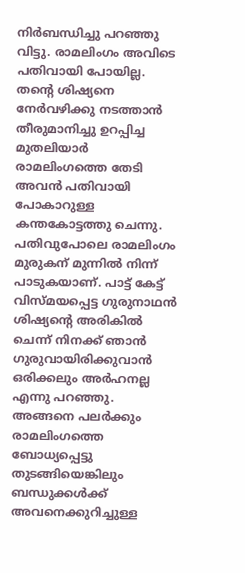നിര്‍ബന്ധിച്ചു പറഞ്ഞു വിട്ടു. രാമലിംഗം അവിടെ പതിവായി പോയില്ല. തന്റെ ശിഷ്യനെ നേര്‍വഴിക്കു നടത്താന്‍ തീരുമാനിച്ചു ഉറപ്പിച്ച മുതലിയാര്‍ രാമലിംഗത്തെ തേടി അവന്‍ പതിവായി പോകാറുള്ള കന്തകോട്ടത്തു ചെന്നു. പതിവുപോലെ രാമലിംഗം മുരുകന് മുന്നില്‍ നിന്ന് പാടുകയാണ്. പാട്ട് കേട്ട് വിസ്മയപ്പെട്ട ഗുരുനാഥന്‍ ശിഷ്യന്റെ അരികില്‍ ചെന്ന് നിനക്ക് ഞാന്‍ ഗുരുവായിരിക്കുവാന്‍ ഒരിക്കലും അര്‍ഹനല്ല എന്നു പറഞ്ഞു. അങ്ങനെ പലര്‍ക്കും രാമലിംഗത്തെ ബോധ്യപ്പെട്ടു തുടങ്ങിയെങ്കിലും ബന്ധുക്കള്‍ക്ക് അവനെക്കുറിച്ചുള്ള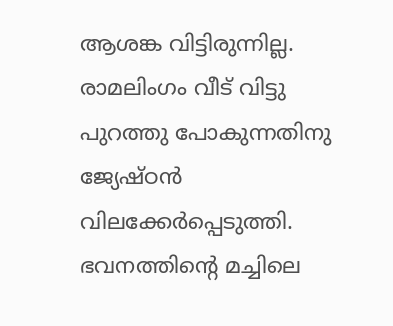ആശങ്ക വിട്ടിരുന്നില്ല. രാമലിംഗം വീട് വിട്ടു പുറത്തു പോകുന്നതിനു ജ്യേഷ്ഠന്‍ വിലക്കേര്‍പ്പെടുത്തി. ഭവനത്തിന്റെ മച്ചിലെ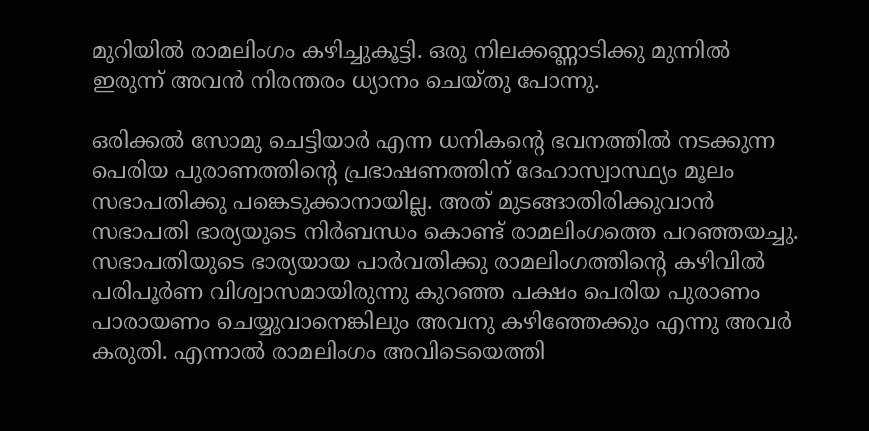മുറിയില്‍ രാമലിംഗം കഴിച്ചുകൂട്ടി. ഒരു നിലക്കണ്ണാടിക്കു മുന്നില്‍ ഇരുന്ന് അവന്‍ നിരന്തരം ധ്യാനം ചെയ്തു പോന്നു.

ഒരിക്കല്‍ സോമു ചെട്ടിയാര്‍ എന്ന ധനികന്റെ ഭവനത്തില്‍ നടക്കുന്ന പെരിയ പുരാണത്തിന്റെ പ്രഭാഷണത്തിന് ദേഹാസ്വാസ്ഥ്യം മൂലം സഭാപതിക്കു പങ്കെടുക്കാനായില്ല. അത് മുടങ്ങാതിരിക്കുവാന്‍ സഭാപതി ഭാര്യയുടെ നിര്‍ബന്ധം കൊണ്ട് രാമലിംഗത്തെ പറഞ്ഞയച്ചു. സഭാപതിയുടെ ഭാര്യയായ പാര്‍വതിക്കു രാമലിംഗത്തിന്റെ കഴിവില്‍ പരിപൂര്‍ണ വിശ്വാസമായിരുന്നു കുറഞ്ഞ പക്ഷം പെരിയ പുരാണം പാരായണം ചെയ്യുവാനെങ്കിലും അവനു കഴിഞ്ഞേക്കും എന്നു അവര്‍ കരുതി. എന്നാല്‍ രാമലിംഗം അവിടെയെത്തി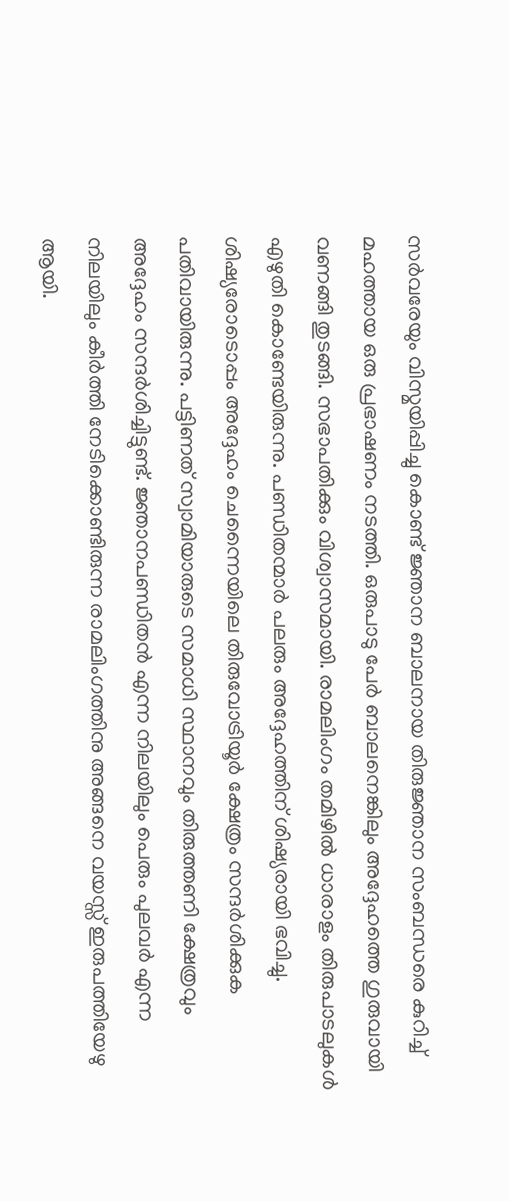സര്‍വരേയും വിസ്മയിപ്പിച്ചു കൊണ്ട് ജ്ഞാന ബാലനായ തിരുജ്ഞാന സംബന്ധരെ കുറിച്ച് മഹത്തായ ഒരു പ്രഭാഷണം നടത്തി. ഒരുപാടു പേര്‍ ബാലനെങ്കിലും അദ്ദേഹത്തെ ഗുരുവായി വണങ്ങി തുടങ്ങി. സഭാപതിക്കും വിശ്വാസമായി. രാമലിംഗം തമിഴില്‍ ധാരാളം തിരുപാടലുകള്‍ എഴുതി കൊണ്ടേയിരുന്നു. പണ്ഡിതന്മാര്‍ പലരും അദ്ദേഹത്തിന് ശിഷ്യരായി ഭവിച്ചു. ശിഷ്യരോടൊപ്പം അദ്ദേഹം ചെന്നൈയിലെ തിരുവോട്രിയൂര്‍ ക്ഷേത്രം സന്ദര്‍ശിക്കുക പതിവായിരുന്നു. പട്ടിണത് സ്വാമിയാരുടെ സമാധി സ്ഥാനവും തിരുത്തണി ക്ഷേത്രവും അദ്ദേഹം സന്ദര്‍ശിച്ചിട്ടുണ്ട്. ജ്ഞാനപണ്ഡിതന്‍ എന്ന നിലയിലും പെരും പുലവര്‍ എന്ന നിലയിലും കീര്‍ത്തി നേടിക്കൊണ്ടിരുന്ന രാമലിംഗത്തിനു അങ്ങനെ വയസ്സ് ഇരുപത്തിയേഴു ആയി.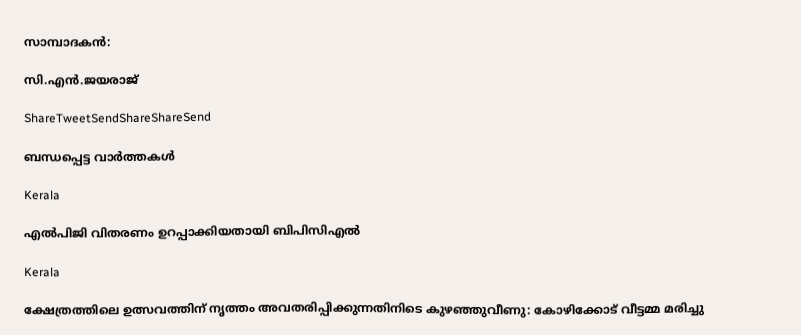സാമ്പാദകന്‍:

സി.എന്‍.ജയരാജ്

ShareTweetSendShareShareSend

ബന്ധപ്പെട്ട വാര്‍ത്തകള്‍

Kerala

എല്‍പിജി വിതരണം ഉറപ്പാക്കിയതായി ബിപിസിഎല്‍

Kerala

ക്ഷേത്രത്തിലെ ഉത്സവത്തിന് നൃത്തം അവതരിപ്പിക്കുന്നതിനിടെ കുഴഞ്ഞുവീണു: കോഴിക്കോട് വീട്ടമ്മ മരിച്ചു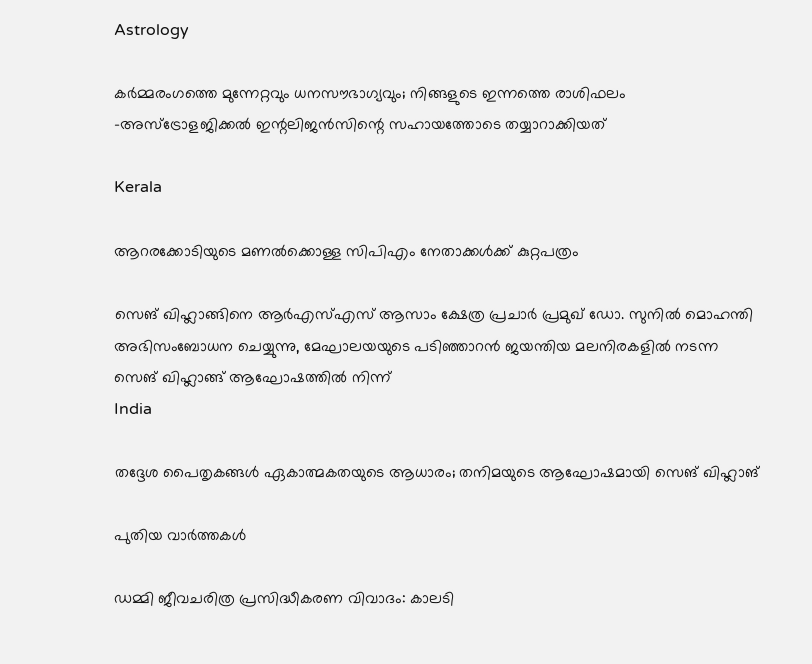Astrology

കർമ്മരംഗത്തെ മുന്നേറ്റവും ധനസൗഭാഗ്യവും; നിങ്ങളുടെ ഇന്നത്തെ രാശിഫലം -അസ്ട്രോളജിക്കൽ ഇന്റലിജൻസിന്റെ സഹായത്തോടെ തയ്യാറാക്കിയത്

Kerala

ആറരക്കോടിയുടെ മണല്‍ക്കൊള്ള സിപിഎം നേതാക്കള്‍ക്ക് കുറ്റപത്രം

സെങ് ഖിഹ്ലാങ്ങിനെ ആര്‍എസ്എസ് ആസാം ക്ഷേത്ര പ്രചാര്‍ പ്രമുഖ് ഡോ. സുനില്‍ മൊഹന്തി അഭിസംബോധന ചെയ്യുന്നു, മേഘാലയയുടെ പടിഞ്ഞാറന്‍ ജയന്തിയ മലനിരകളില്‍ നടന്ന സെങ് ഖിഹ്ലാങ്ങ് ആഘോഷത്തില്‍ നിന്ന്
India

തദ്ദേശ പൈതൃകങ്ങള്‍ ഏകാത്മകതയുടെ ആധാരം; തനിമയുടെ ആഘോഷമായി സെങ് ഖിഹ്ലാങ്

പുതിയ വാര്‍ത്തകള്‍

ഡമ്മി ജീവചരിത്ര പ്രസിദ്ധീകരണ വിവാദം: കാലടി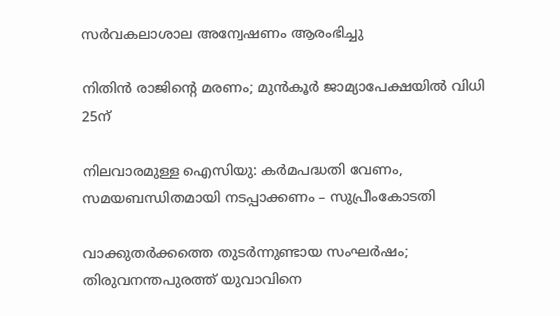സര്‍വകലാശാല അന്വേഷണം ആരംഭിച്ചു

നിതിന്‍ രാജിന്റെ മരണം; മുന്‍കൂര്‍ ജാമ്യാപേക്ഷയില്‍ വിധി 25ന്

നിലവാരമുള്ള ഐസിയു: കര്‍മപദ്ധതി വേണം, സമയബന്ധിതമായി നടപ്പാക്കണം – സുപ്രീംകോടതി

വാക്കുതർക്കത്തെ തുടർന്നുണ്ടായ സംഘർഷം; തിരുവനന്തപുരത്ത് യുവാവിനെ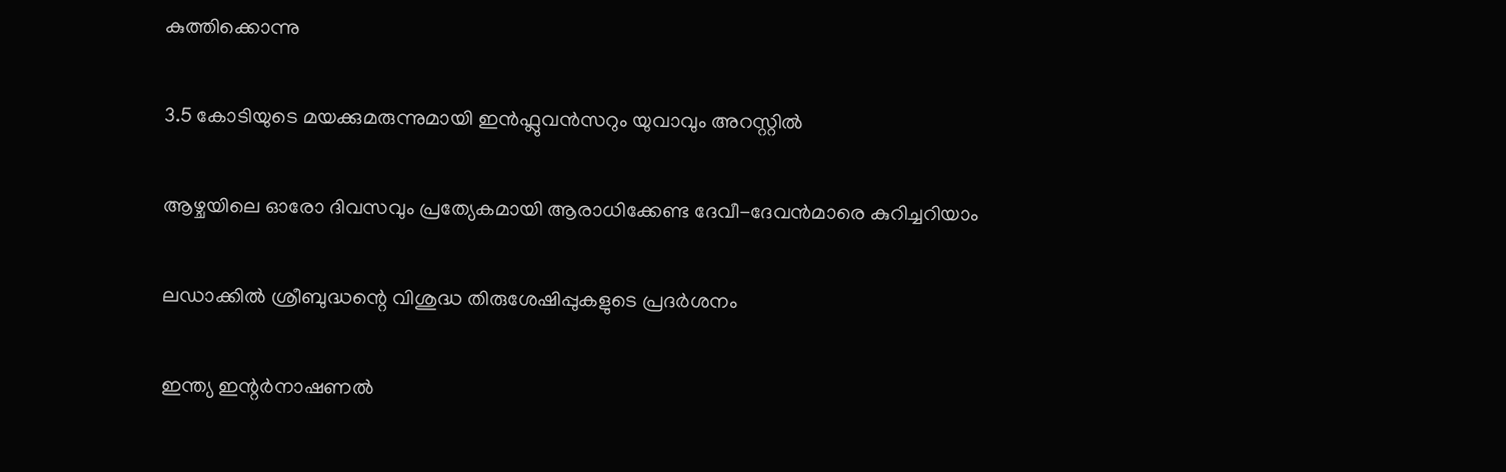കുത്തിക്കൊന്നു

3.5 കോടിയുടെ മയക്കുമരുന്നുമായി ഇൻഫ്ലുവൻസറും യുവാവും അറസ്റ്റില്‍

ആഴ്ചയിലെ ഓരോ ദിവസവും പ്രത്യേകമായി ആരാധിക്കേണ്ട ദേവീ-ദേവന്‍മാരെ കുറിച്ചറിയാം

ലഡാക്കില്‍ ശ്രീബുദ്ധന്റെ വിശുദ്ധ തിരുശേഷിപ്പുകളുടെ പ്രദര്‍ശനം

ഇന്ത്യ ഇന്റര്‍നാഷണല്‍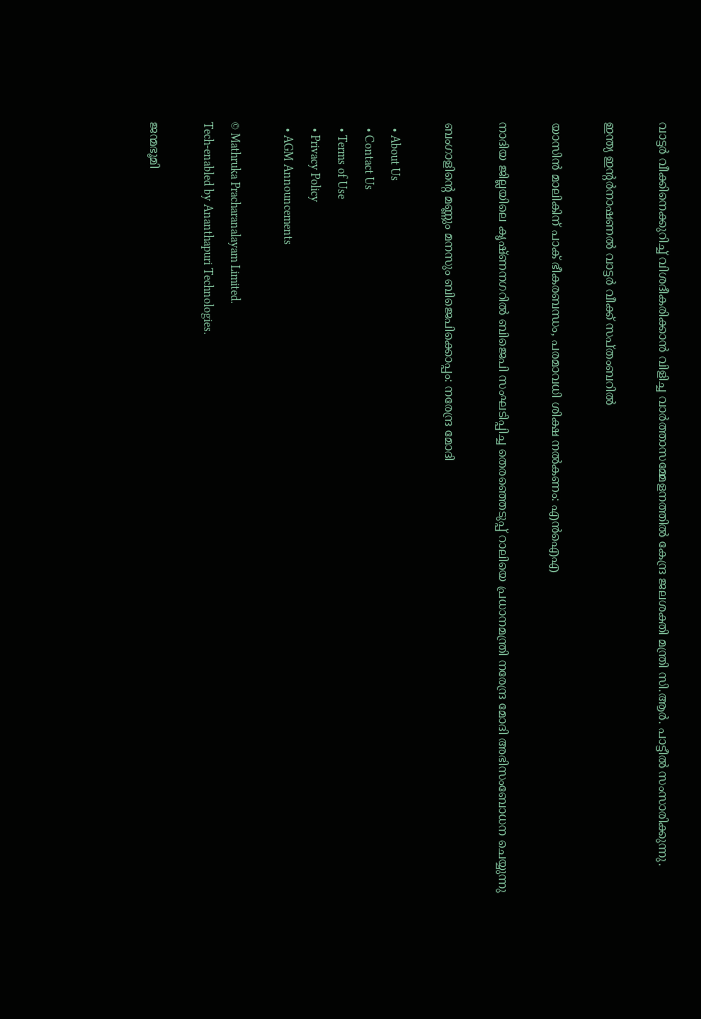വാട്ടര്‍ വീക്കിനെക്കുറിച്ച് വിശദീകരിക്കാന്‍ വിളിച്ച വാര്‍ത്താസമ്മേളനത്തില്‍ കേന്ദ്ര ജലശക്തി മന്ത്രി സി.ആര്‍. പാട്ടീല്‍ സംസാരിക്കുന്നു.

ഇന്ത്യ ഇന്റര്‍നാഷണല്‍ വാട്ടര്‍ വീക്ക് സപ്തംബറില്‍

യാസിന്‍ മാലികിന് പാക് ഭീകരബന്ധം, പരമാവധി ശിക്ഷ നല്‍കണം: എന്‍ഐഎ

നാദിയ ജില്ലയിലെ കൃഷ്ണനഗറില്‍ ബിജെപി സംഘടിപ്പിച്ച തെരഞ്ഞെടുപ്പ് റാലിയെ പ്രധാനമന്ത്രി നരേന്ദ്ര മോദി അഭിസംബോധന ചെയ്യുന്നു

ബംഗാളിന്റെ മണ്ണും മനസും ബിജെപിക്കൊപ്പം: നരേന്ദ്ര മോദി

  • About Us
  • Contact Us
  • Terms of Use
  • Privacy Policy
  • AGM Announcements

© Mathruka Pracharanalayam Limited.
Tech-enabled by Ananthapuri Technologies.

ജന്മഭൂമി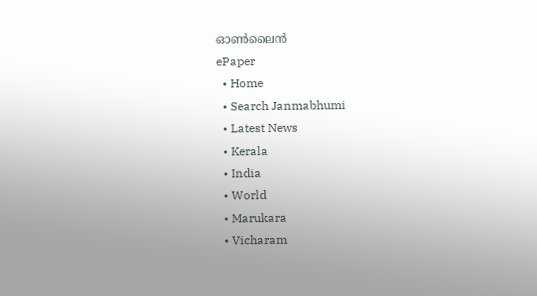ഓണ്‍ലൈന്‍
ePaper
  • Home
  • Search Janmabhumi
  • Latest News
  • Kerala
  • India
  • World
  • Marukara
  • Vicharam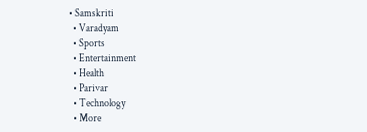• Samskriti
  • Varadyam
  • Sports
  • Entertainment
  • Health
  • Parivar
  • Technology
  • More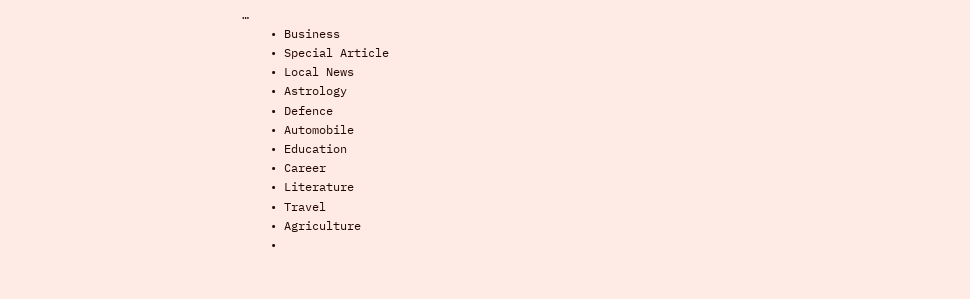…
    • Business
    • Special Article
    • Local News
    • Astrology
    • Defence
    • Automobile
    • Education
    • Career
    • Literature
    • Travel
    • Agriculture
    •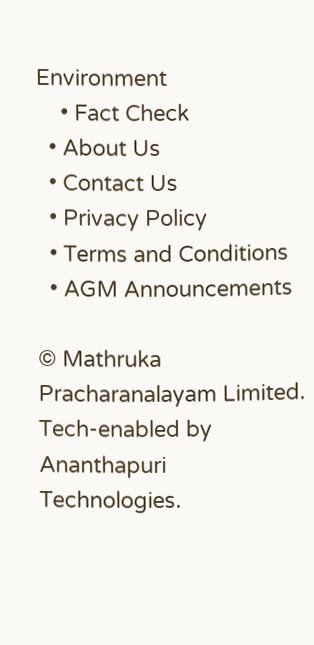Environment
    • Fact Check
  • About Us
  • Contact Us
  • Privacy Policy
  • Terms and Conditions
  • AGM Announcements

© Mathruka Pracharanalayam Limited.
Tech-enabled by Ananthapuri Technologies.